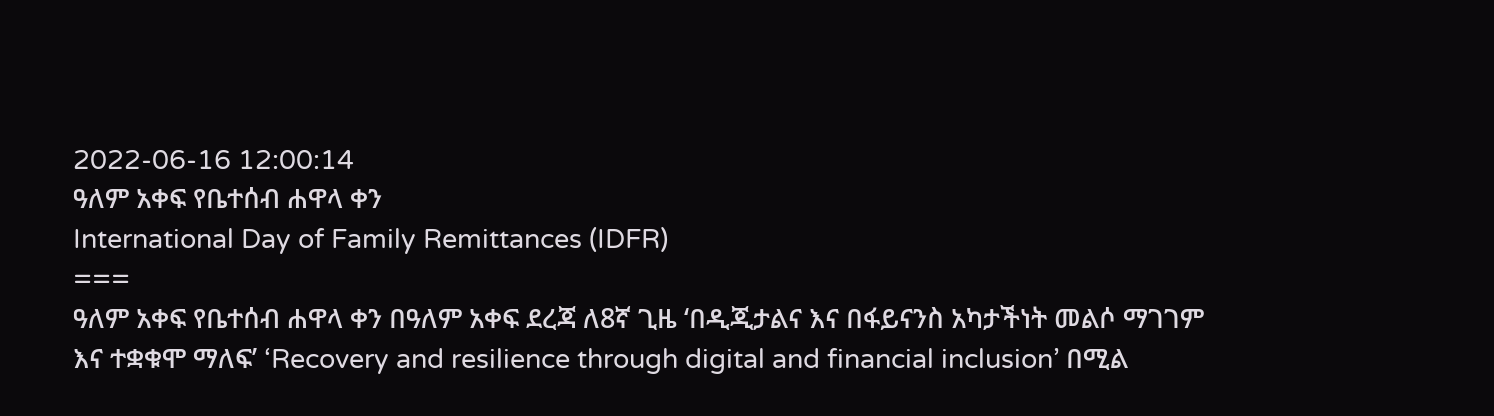2022-06-16 12:00:14
ዓለም አቀፍ የቤተሰብ ሐዋላ ቀን
International Day of Family Remittances (IDFR)
===
ዓለም አቀፍ የቤተሰብ ሐዋላ ቀን በዓለም አቀፍ ደረጃ ለ8ኛ ጊዜ ‘በዲጂታልና እና በፋይናንስ አካታችነት መልሶ ማገገም እና ተቋቁሞ ማለፍ’ ‘Recovery and resilience through digital and financial inclusion’ በሚል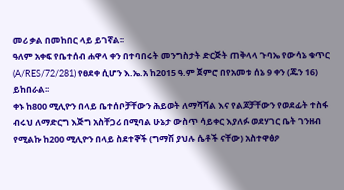መሪ ቃል በመከበር ላይ ይገኛል፡፡
ዓለም አቀፍ የቤተሰብ ሐዋላ ቀን በተባበሩት መንግስታት ድርጅት ጠቅላላ ጉባኤ የውሳኔ ቁጥር (A/RES/72/281) የፀደቀ ሲሆን እ.ኤ.አ ከ2015 ዓ.ም ጀምሮ በየአመቱ ሰኔ 9 ቀን (ጁን 16) ይከበራል፡፡
ቀኑ ከ800 ሚሊዮን በላይ ቤተሰቦቻቸውን ሕይወት ለማሻሻል እና የልጆቻቸውን የወደፊት ተስፋ ብሩህ ለማድርግ እጅግ አስቸጋሪ በሚባል ሁኔታ ውስጥ ሳይቀር እያለፉ ወደሃገር ቤት ገንዘብ የሚልኩ ከ200 ሚሊዮን በላይ ስደተኞች (ግማሽ ያህሉ ሴቶች ናቸው) አስተዋፅዖ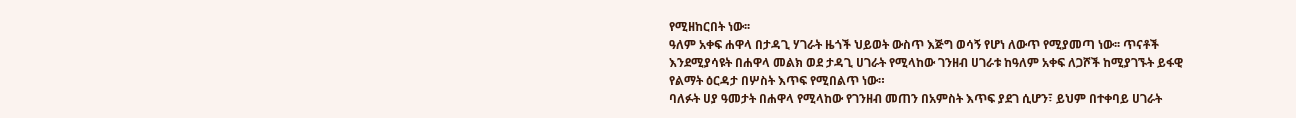የሚዘከርበት ነው፡፡
ዓለም አቀፍ ሐዋላ በታዳጊ ሃገራት ዜጎች ህይወት ውስጥ እጅግ ወሳኝ የሆነ ለውጥ የሚያመጣ ነው፡፡ ጥናቶች እንደሚያሳዩት በሐዋላ መልክ ወደ ታዳጊ ሀገራት የሚላከው ገንዘብ ሀገራቱ ከዓለም አቀፍ ለጋሾች ከሚያገኙት ይፋዊ የልማት ዕርዳታ በሦስት እጥፍ የሚበልጥ ነው።
ባለፉት ሀያ ዓመታት በሐዋላ የሚላከው የገንዘብ መጠን በአምስት እጥፍ ያደገ ሲሆን፣ ይህም በተቀባይ ሀገራት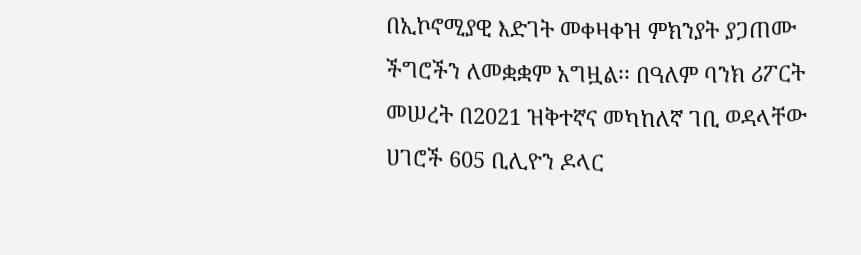በኢኮኖሚያዊ እድገት መቀዛቀዝ ምክንያት ያጋጠሙ ችግሮችን ለመቋቋም አግዟል፡፡ በዓለም ባንክ ሪፖርት መሠረት በ2021 ዝቅተኛና መካከለኛ ገቢ ወዳላቸው ሀገሮች 605 ቢሊዮን ዶላር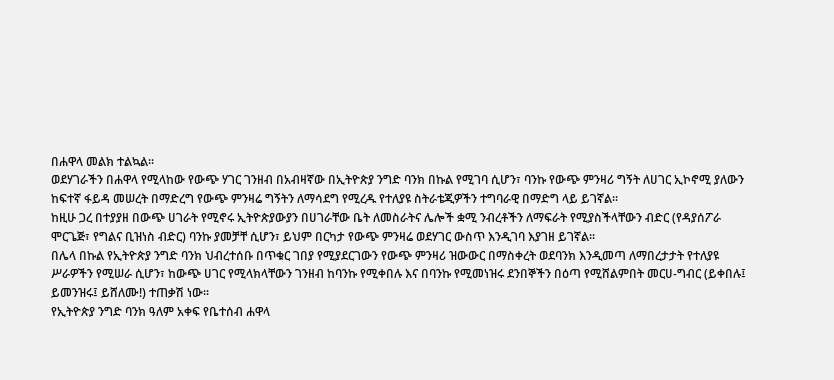በሐዋላ መልክ ተልኳል፡፡
ወደሃገራችን በሐዋላ የሚላከው የውጭ ሃገር ገንዘብ በአብዛኛው በኢትዮጵያ ንግድ ባንክ በኩል የሚገባ ሲሆን፣ ባንኩ የውጭ ምንዛሪ ግኝት ለሀገር ኢኮኖሚ ያለውን ከፍተኛ ፋይዳ መሠረት በማድረግ የውጭ ምንዛሬ ግኝትን ለማሳደግ የሚረዱ የተለያዩ ስትራቴጂዎችን ተግባራዊ በማድግ ላይ ይገኛል፡፡
ከዚሁ ጋረ በተያያዘ በውጭ ሀገራት የሚኖሩ ኢትዮጵያውያን በሀገራቸው ቤት ለመስራትና ሌሎች ቋሚ ንብረቶችን ለማፍራት የሚያስችላቸውን ብድር (የዳያሰፖራ ሞርጌጅ፣ የግልና ቢዝነስ ብድር) ባንኩ ያመቻቸ ሲሆን፣ ይህም በርካታ የውጭ ምንዛሬ ወደሃገር ውስጥ እንዲገባ እያገዘ ይገኛል፡፡
በሌላ በኩል የኢትዮጵያ ንግድ ባንክ ህብረተሰቡ በጥቁር ገበያ የሚያደርገውን የውጭ ምንዛሪ ዝውውር በማስቀረት ወደባንክ እንዲመጣ ለማበረታታት የተለያዩ ሥራዎችን የሚሠራ ሲሆን፣ ከውጭ ሀገር የሚላክላቸውን ገንዘብ ከባንኩ የሚቀበሉ እና በባንኩ የሚመነዝሩ ደንበኞችን በዕጣ የሚሸልምበት መርሀ-ግብር (ይቀበሉ፤ ይመንዝሩ፤ ይሸለሙ!) ተጠቃሽ ነው፡፡
የኢትዮጵያ ንግድ ባንክ ዓለም አቀፍ የቤተሰብ ሐዋላ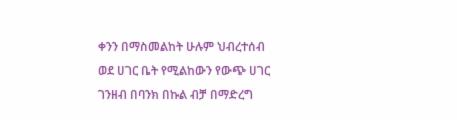ቀንን በማስመልከት ሁሉም ህብረተሰብ ወደ ሀገር ቤት የሚልከውን የውጭ ሀገር ገንዘብ በባንክ በኩል ብቻ በማድረግ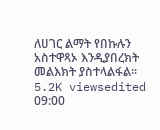ለሀገር ልማት የበኩሉን አስተዋጻኦ እንዲያበረክት መልእክት ያስተላልፋል፡፡
5.2K viewsedited 09:00